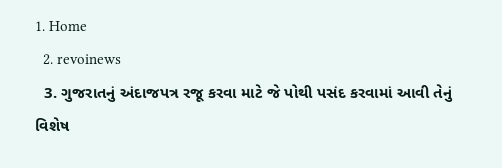1. Home
  2. revoinews
  3. ગુજરાતનું અંદાજપત્ર રજૂ કરવા માટે જે પોથી પસંદ કરવામાં આવી તેનું વિશેષ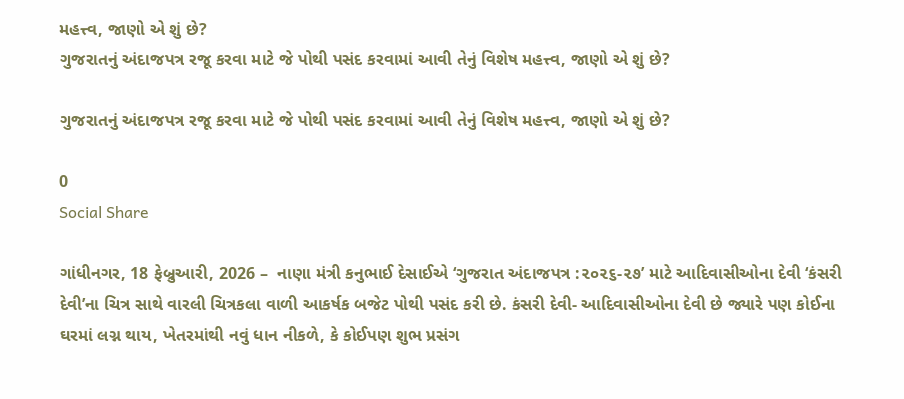મહત્ત્વ, જાણો એ શું છે?
ગુજરાતનું અંદાજપત્ર રજૂ કરવા માટે જે પોથી પસંદ કરવામાં આવી તેનું વિશેષ મહત્ત્વ, જાણો એ શું છે?

ગુજરાતનું અંદાજપત્ર રજૂ કરવા માટે જે પોથી પસંદ કરવામાં આવી તેનું વિશેષ મહત્ત્વ, જાણો એ શું છે?

0
Social Share

ગાંધીનગર, 18 ફેબ્રુઆરી, 2026 –  નાણા‌ મંત્રી કનુભાઈ દેસાઈએ ‘ગુજરાત અંદાજપત્ર :૨૦૨૬-૨૭’ માટે આદિવાસીઓના દેવી ‘કંસરી દેવી’ના ચિત્ર સાથે વારલી ચિત્રકલા વાળી આકર્ષક બજેટ પોથી પસંદ કરી છે. કંસરી દેવી- આદિવાસીઓના દેવી છે જ્યારે પણ કોઈના ઘરમાં લગ્ન થાય, ખેતરમાંથી નવું ધાન નીકળે, કે કોઈપણ શુભ પ્રસંગ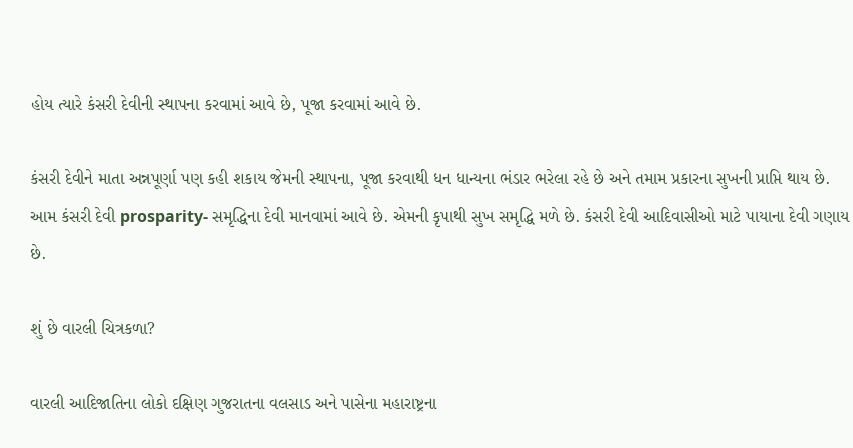હોય ત્યારે કંસરી દેવીની સ્થાપના કરવામાં આવે છે, પૂજા કરવામાં આવે છે.

કંસરી દેવીને માતા અન્નપૂર્ણા પણ કહી શકાય જેમની સ્થાપના, પૂજા કરવાથી ધન ધાન્યના ભંડાર ભરેલા રહે છે અને તમામ પ્રકારના સુખની પ્રાપ્તિ થાય છે. આમ કંસરી દેવી prosparity- સમૃદ્ધિના દેવી માનવામાં આવે છે. એમની કૃપાથી સુખ સમૃદ્ધિ મળે છે. કંસરી દેવી આદિવાસીઓ માટે પાયાના દેવી ગણાય છે.

શું છે વારલી ચિત્રકળા?

વારલી આદિજાતિના લોકો દક્ષિણ ગુજરાતના વલસાડ અને પાસેના મહારાષ્ટ્રના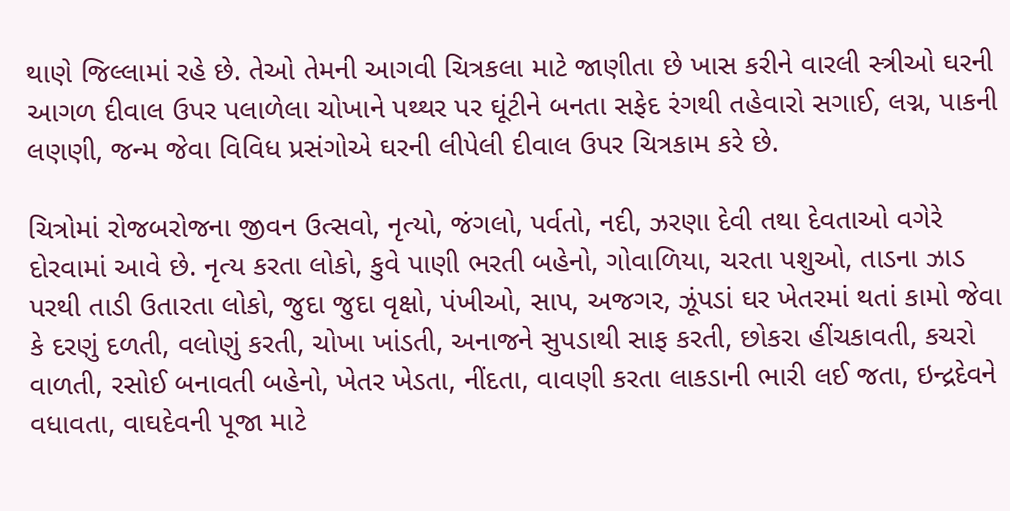થાણે જિલ્લામાં રહે છે. તેઓ તેમની આગવી ચિત્રકલા માટે જાણીતા છે ખાસ કરીને વારલી સ્ત્રીઓ ઘરની આગળ દીવાલ ઉપર પલાળેલા ચોખાને પથ્થર પર ઘૂંટીને બનતા સફેદ રંગથી તહેવારો સગાઈ, લગ્ન, પાકની લણણી, જન્મ જેવા વિવિધ પ્રસંગોએ ઘરની લીપેલી દીવાલ ઉપર ચિત્રકામ કરે છે.

ચિત્રોમાં રોજબરોજના જીવન ઉત્સવો, નૃત્યો, જંગલો, પર્વતો, નદી, ઝરણા દેવી તથા દેવતાઓ વગેરે દોરવામાં આવે છે. નૃત્ય કરતા લોકો, કુવે પાણી ભરતી બહેનો, ગોવાળિયા, ચરતા પશુઓ, તાડના ઝાડ પરથી તાડી ઉતારતા લોકો, જુદા જુદા વૃક્ષો, પંખીઓ, સાપ, અજગર, ઝૂંપડાં ઘર ખેતરમાં થતાં કામો જેવા કે દરણું દળતી, વલોણું કરતી, ચોખા ખાંડતી, અનાજને સુપડાથી સાફ કરતી, છોકરા હીંચકાવતી, કચરો વાળતી, રસોઈ બનાવતી બહેનો, ખેતર ખેડતા, નીંદતા, વાવણી કરતા લાકડાની ભારી લઈ જતા, ઇન્દ્રદેવને વધાવતા, વાઘદેવની પૂજા માટે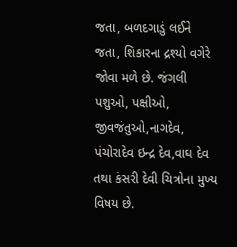જતા, બળદગાડું લઈને જતા, શિકારના દ્રશ્યો વગેરે જોવા મળે છે. જંગલી પશુઓ, પક્ષીઓ, જીવજંતુઓ,નાગદેવ, પંચોરાદેવ ઇન્દ્ર દેવ,વાઘ દેવ તથા કંસરી દેવી ચિત્રોના મુખ્ય વિષય છે.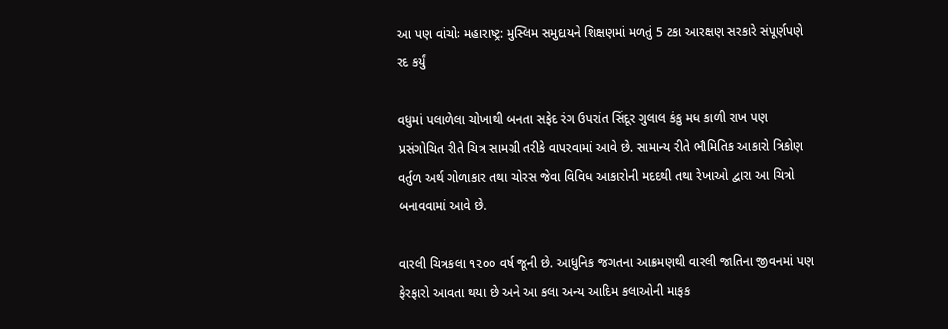આ પણ વાંચોઃ મહારાષ્ટ્ર: મુસ્લિમ સમુદાયને શિક્ષણમાં મળતું 5 ટકા આરક્ષણ સરકારે સંપૂર્ણપણે રદ કર્યું

વધુમાં પલાળેલા ચોખાથી બનતા સફેદ રંગ ઉપરાંત સિંદૂર ગુલાલ કંકુ મધ કાળી રાખ પણ પ્રસંગોચિત રીતે ચિત્ર સામગ્રી તરીકે વાપરવામાં આવે છે. સામાન્ય રીતે ભૌમિતિક આકારો ત્રિકોણ વર્તુળ અર્થ ગોળાકાર તથા ચોરસ જેવા વિવિધ આકારોની મદદથી તથા રેખાઓ દ્વારા આ ચિત્રો બનાવવામાં આવે છે.

વારલી ચિત્રકલા ૧૨૦૦ વર્ષ જૂની છે. આધુનિક જગતના આક્રમણથી વારલી જાતિના જીવનમાં પણ ફેરફારો આવતા થયા છે અને આ કલા અન્ય આદિમ કલાઓની માફક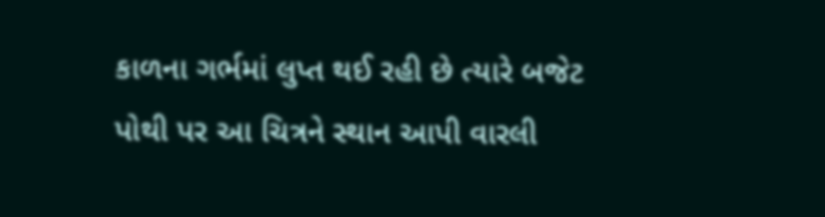કાળના ગર્ભમાં લુપ્ત થઈ રહી છે ત્યારે બજેટ પોથી પર આ ચિત્રને સ્થાન આપી વારલી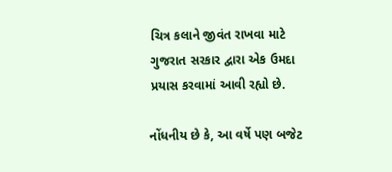ચિત્ર કલાને જીવંત રાખવા માટે ગુજરાત સરકાર દ્વારા એક ઉમદા પ્રયાસ કરવામાં આવી રહ્યો છે.

નોંધનીય છે કે, આ વર્ષે પણ બજેટ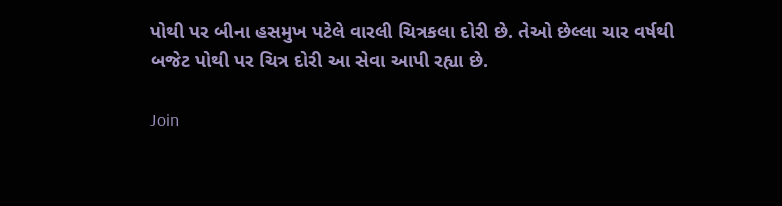પોથી પર બીના હસમુખ પટેલે વારલી ચિત્રકલા દોરી છે. તેઓ છેલ્લા ચાર વર્ષથી બજેટ પોથી પર ચિત્ર દોરી આ સેવા આપી રહ્યા છે.

Join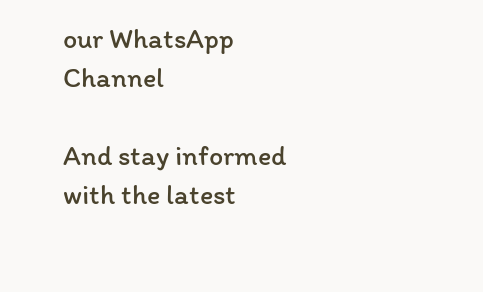our WhatsApp Channel

And stay informed with the latest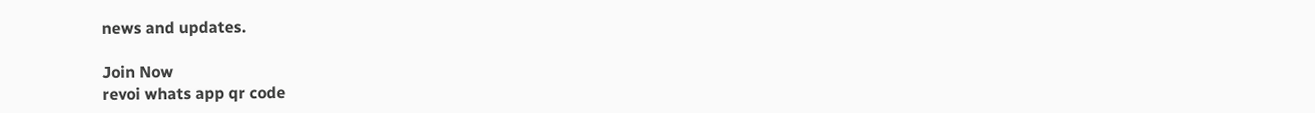news and updates.

Join Now
revoi whats app qr code